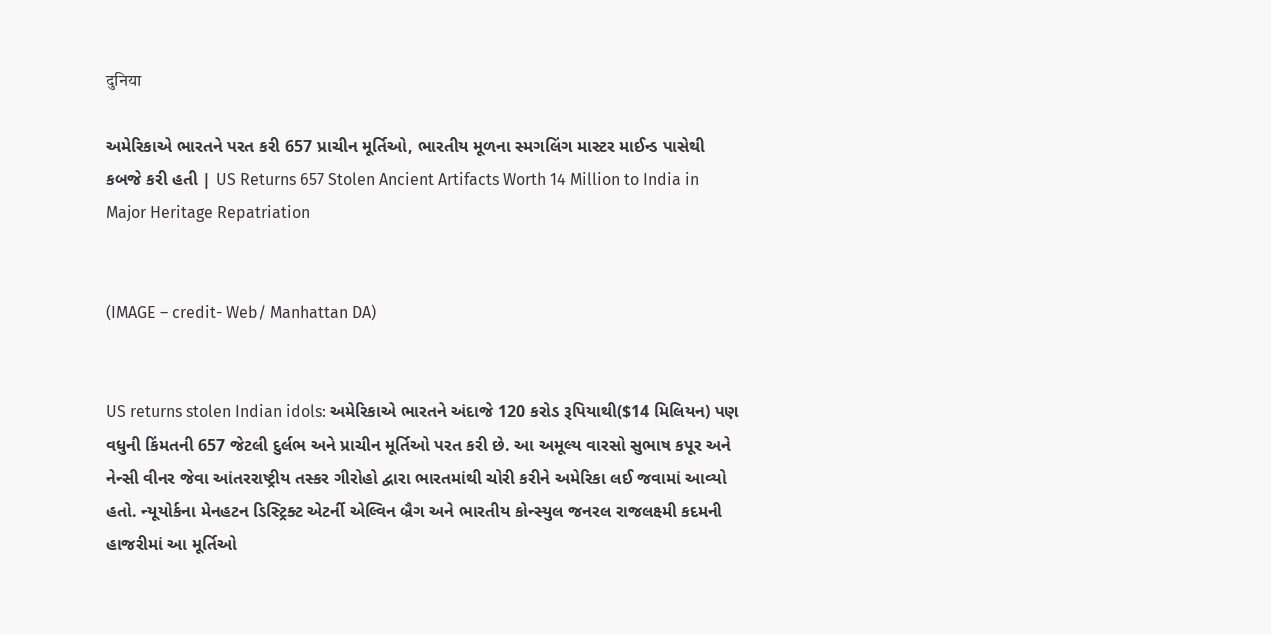दुनिया

અમેરિકાએ ભારતને પરત કરી 657 પ્રાચીન મૂર્તિઓ, ભારતીય મૂળના સ્મગલિંગ માસ્ટર માઈન્ડ પાસેથી કબજે કરી હતી | US Returns 657 Stolen Ancient Artifacts Worth 14 Million to India in Major Heritage Repatriation


(IMAGE – credit- Web/ Manhattan DA)


US returns stolen Indian idols: અમેરિકાએ ભારતને અંદાજે 120 કરોડ રૂપિયાથી($14 મિલિયન) પણ વધુની કિંમતની 657 જેટલી દુર્લભ અને પ્રાચીન મૂર્તિઓ પરત કરી છે. આ અમૂલ્ય વારસો સુભાષ કપૂર અને નેન્સી વીનર જેવા આંતરરાષ્ટ્રીય તસ્કર ગીરોહો દ્વારા ભારતમાંથી ચોરી કરીને અમેરિકા લઈ જવામાં આવ્યો હતો. ન્યૂયોર્કના મેનહટન ડિસ્ટ્રિક્ટ એટર્ની એલ્વિન બ્રૈગ અને ભારતીય કોન્સ્યુલ જનરલ રાજલક્ષ્મી કદમની હાજરીમાં આ મૂર્તિઓ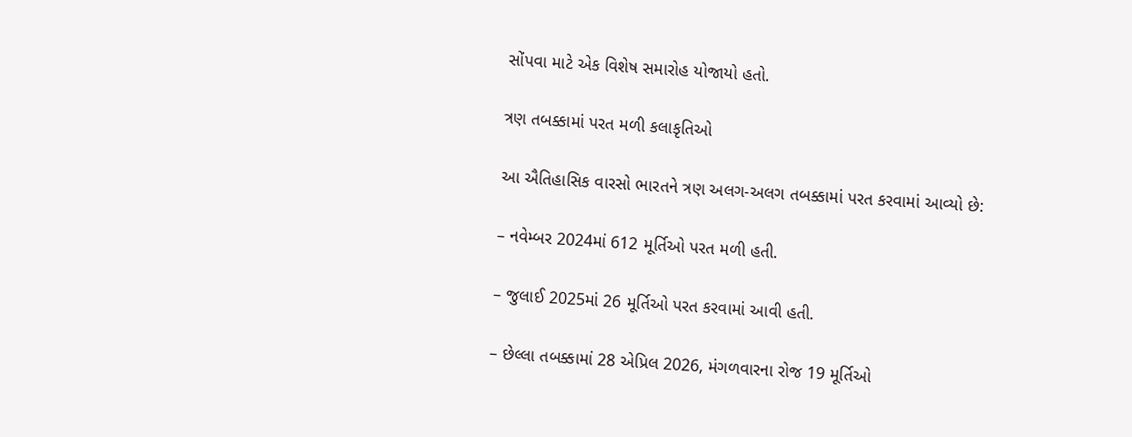સોંપવા માટે એક વિશેષ સમારોહ યોજાયો હતો.

ત્રણ તબક્કામાં પરત મળી કલાકૃતિઓ

આ ઐતિહાસિક વારસો ભારતને ત્રણ અલગ-અલગ તબક્કામાં પરત કરવામાં આવ્યો છે:

– નવેમ્બર 2024માં 612 મૂર્તિઓ પરત મળી હતી.

– જુલાઈ 2025માં 26 મૂર્તિઓ પરત કરવામાં આવી હતી.

– છેલ્લા તબક્કામાં 28 એપ્રિલ 2026, મંગળવારના રોજ 19 મૂર્તિઓ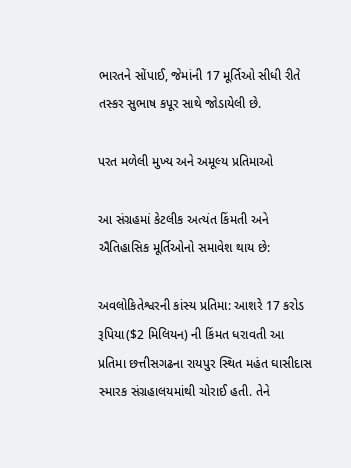ભારતને સોંપાઈ, જેમાંની 17 મૂર્તિઓ સીધી રીતે તસ્કર સુભાષ કપૂર સાથે જોડાયેલી છે.

પરત મળેલી મુખ્ય અને અમૂલ્ય પ્રતિમાઓ

આ સંગ્રહમાં કેટલીક અત્યંત કિંમતી અને ઐતિહાસિક મૂર્તિઓનો સમાવેશ થાય છે:

અવલોકિતેશ્વરની કાંસ્ય પ્રતિમા: આશરે 17 કરોડ રૂપિયા($2 મિલિયન) ની કિંમત ધરાવતી આ પ્રતિમા છત્તીસગઢના રાયપુર સ્થિત મહંત ઘાસીદાસ સ્મારક સંગ્રહાલયમાંથી ચોરાઈ હતી. તેને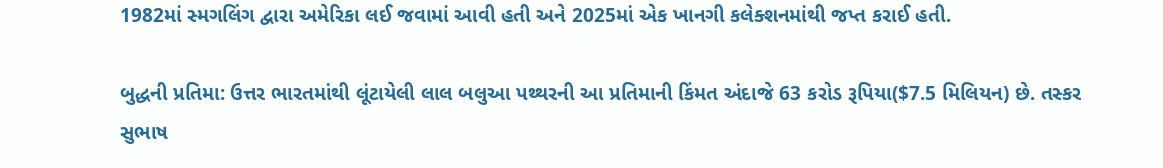1982માં સ્મગલિંગ દ્વારા અમેરિકા લઈ જવામાં આવી હતી અને 2025માં એક ખાનગી કલેક્શનમાંથી જપ્ત કરાઈ હતી.

બુદ્ધની પ્રતિમા: ઉત્તર ભારતમાંથી લૂંટાયેલી લાલ બલુઆ પથ્થરની આ પ્રતિમાની કિંમત અંદાજે 63 કરોડ રૂપિયા($7.5 મિલિયન) છે. તસ્કર સુભાષ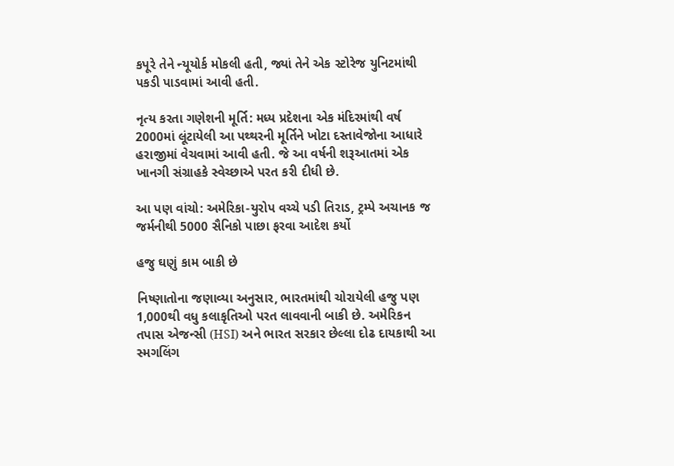કપૂરે તેને ન્યૂયોર્ક મોકલી હતી, જ્યાં તેને એક સ્ટોરેજ યુનિટમાંથી પકડી પાડવામાં આવી હતી.

નૃત્ય કરતા ગણેશની મૂર્તિ: મધ્ય પ્રદેશના એક મંદિરમાંથી વર્ષ 2000માં લૂંટાયેલી આ પથ્થરની મૂર્તિને ખોટા દસ્તાવેજોના આધારે હરાજીમાં વેચવામાં આવી હતી. જે આ વર્ષની શરૂઆતમાં એક ખાનગી સંગ્રાહકે સ્વેચ્છાએ પરત કરી દીધી છે.

આ પણ વાંચો: અમેરિકા-યુરોપ વચ્ચે પડી તિરાડ, ટ્રમ્પે અચાનક જ જર્મનીથી 5000 સૈનિકો પાછા ફરવા આદેશ કર્યો

હજુ ઘણું કામ બાકી છે

નિષ્ણાતોના જણાવ્યા અનુસાર, ભારતમાંથી ચોરાયેલી હજુ પણ 1,000થી વધુ કલાકૃતિઓ પરત લાવવાની બાકી છે. અમેરિકન તપાસ એજન્સી (HSI) અને ભારત સરકાર છેલ્લા દોઢ દાયકાથી આ સ્મગલિંગ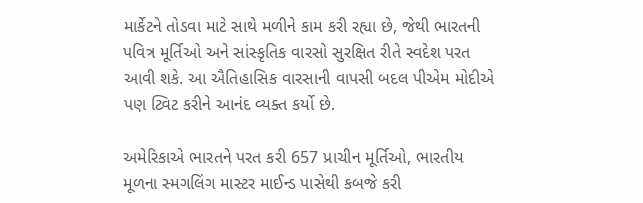માર્કેટને તોડવા માટે સાથે મળીને કામ કરી રહ્યા છે, જેથી ભારતની પવિત્ર મૂર્તિઓ અને સાંસ્કૃતિક વારસો સુરક્ષિત રીતે સ્વદેશ પરત આવી શકે. આ ઐતિહાસિક વારસાની વાપસી બદલ પીએમ મોદીએ પણ ટ્વિટ કરીને આનંદ વ્યક્ત કર્યો છે.

અમેરિકાએ ભારતને પરત કરી 657 પ્રાચીન મૂર્તિઓ, ભારતીય મૂળના સ્મગલિંગ માસ્ટર માઈન્ડ પાસેથી કબજે કરી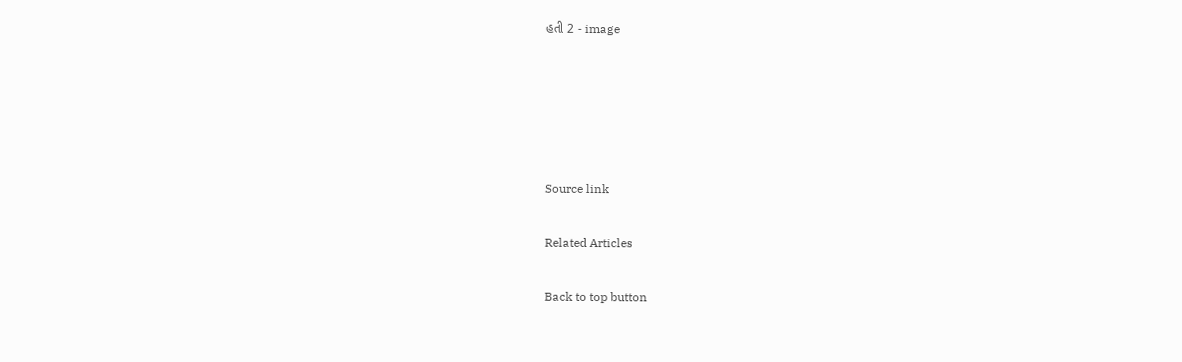હતી 2 - image





Source link

Related Articles

Back to top button